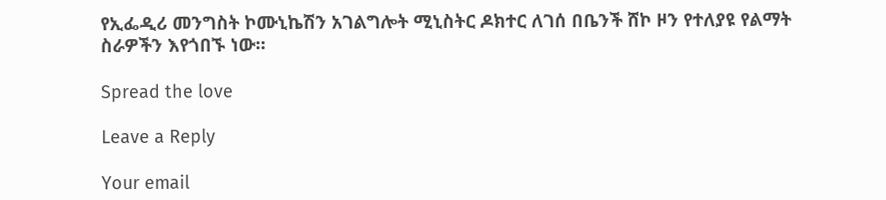የኢፌዲሪ መንግስት ኮሙኒኬሽን አገልግሎት ሚኒስትር ዶክተር ለገሰ በቤንች ሸኮ ዞን የተለያዩ የልማት ስራዎችን እየጎበኙ ነው።

Spread the love

Leave a Reply

Your email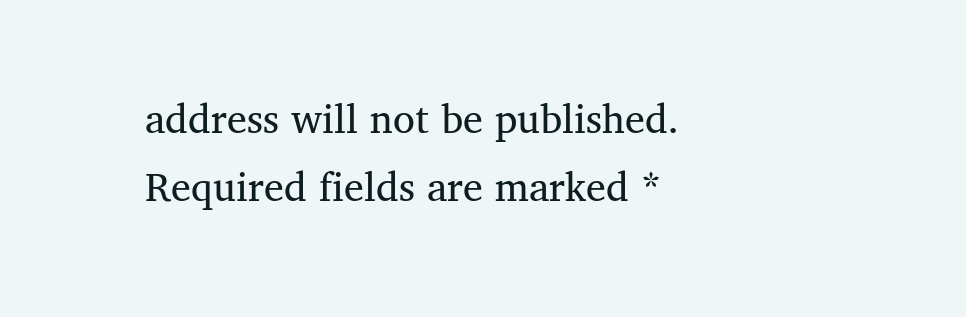address will not be published. Required fields are marked *